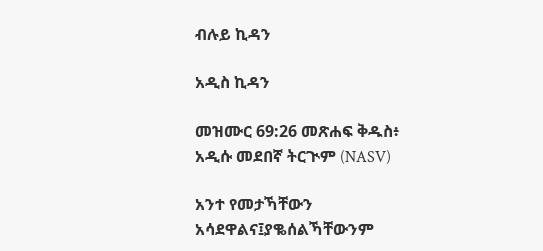ብሉይ ኪዳን

አዲስ ኪዳን

መዝሙር 69:26 መጽሐፍ ቅዱስ፥ አዲሱ መደበኛ ትርጒም (NASV)

አንተ የመታኻቸውን አሳደዋልና፤ያቈሰልኻቸውንም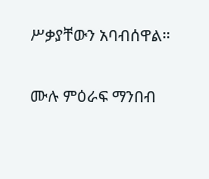ሥቃያቸውን አባብሰዋል።

ሙሉ ምዕራፍ ማንበብ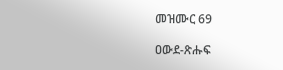መዝሙር 69

ዐውደ-ጽሑፍ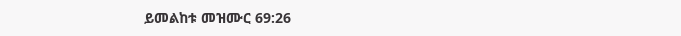ይመልከቱ መዝሙር 69:26